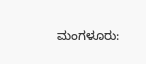ಮಂಗಳೂರು: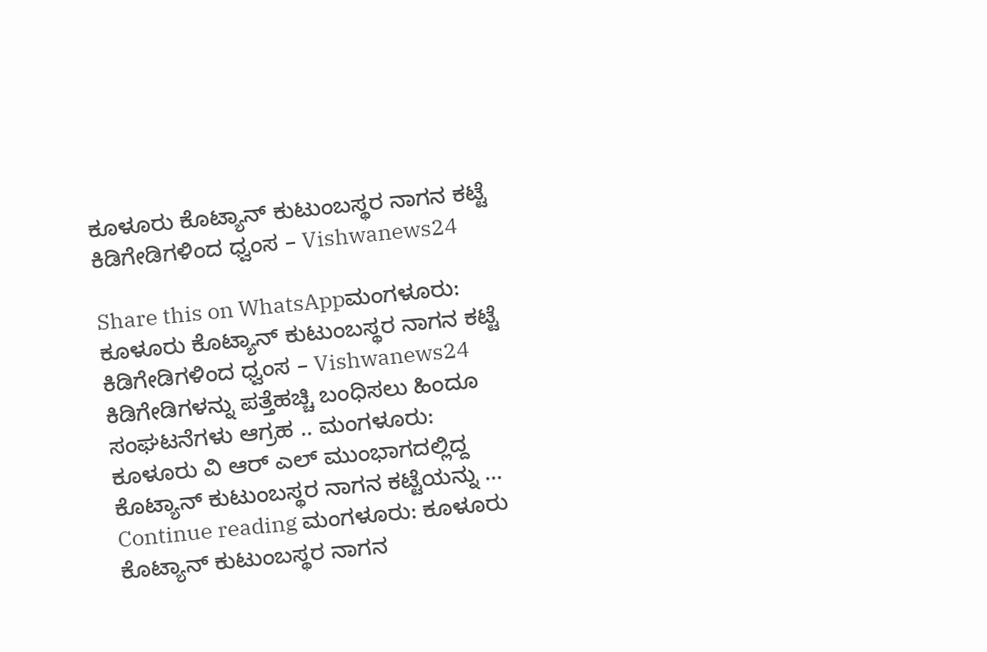ಕೂಳೂರು ಕೊಟ್ಯಾನ್ ಕುಟುಂಬಸ್ಥರ ನಾಗನ ಕಟ್ಟೆ ಕಿಡಿಗೇಡಿಗಳಿಂದ ಧ್ವಂಸ – Vishwanews24

Share this on WhatsAppಮಂಗಳೂರು: ಕೂಳೂರು ಕೊಟ್ಯಾನ್ ಕುಟುಂಬಸ್ಥರ ನಾಗನ ಕಟ್ಟೆ ಕಿಡಿಗೇಡಿಗಳಿಂದ ಧ್ವಂಸ – Vishwanews24 ಕಿಡಿಗೇಡಿಗಳನ್ನು ಪತ್ತೆಹಚ್ಚಿ ಬಂಧಿಸಲು ಹಿಂದೂ ಸಂಘಟನೆಗಳು ಆಗ್ರಹ .. ಮಂಗಳೂರು: ಕೂಳೂರು ವಿ ಆರ್ ಎಲ್ ಮುಂಭಾಗದಲ್ಲಿದ್ದ ಕೊಟ್ಯಾನ್ ಕುಟುಂಬಸ್ಥರ ನಾಗನ ಕಟ್ಟೆಯನ್ನು … Continue reading ಮಂಗಳೂರು: ಕೂಳೂರು ಕೊಟ್ಯಾನ್ ಕುಟುಂಬಸ್ಥರ ನಾಗನ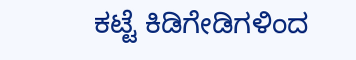ಕಟ್ಟೆ ಕಿಡಿಗೇಡಿಗಳಿಂದ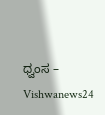ಧ್ವಂಸ – Vishwanews24